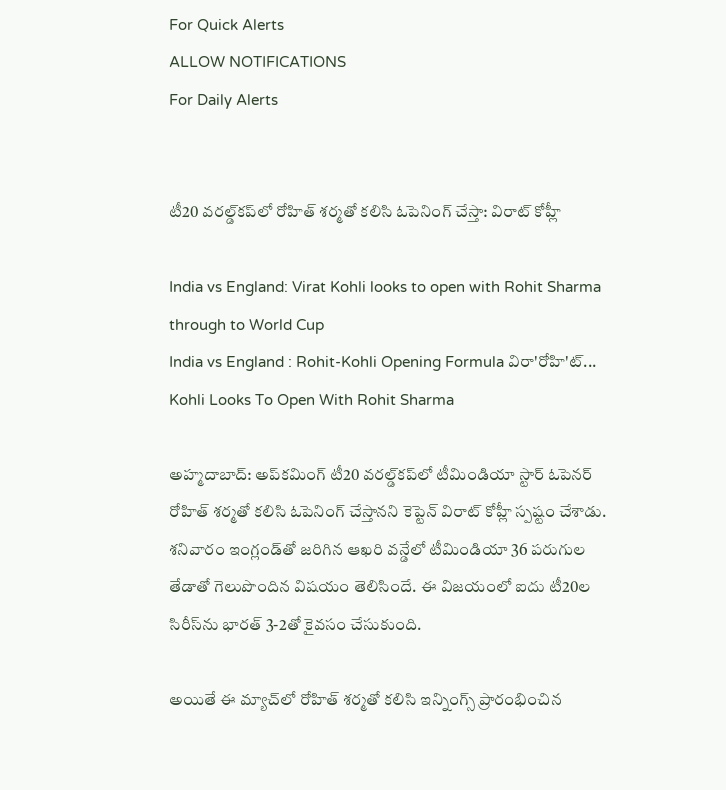For Quick Alerts
ALLOW NOTIFICATIONS
For Daily Alerts


టీ20 వరల్డ్‌కప్‌లో రోహిత్‌ శర్మతో కలిసి ఓపెనింగ్ చేస్తా: విరాట్ కోహ్లీ

India vs England: Virat Kohli looks to open with Rohit Sharma through to World Cup
India vs England : Rohit-Kohli Opening Formula విరా'రోహి'ట్... Kohli Looks To Open With Rohit Sharma

అహ్మదాబాద్: అప్‌కమింగ్ టీ20 వరల్డ్‌కప్‌లో టీమిండియా స్టార్ ఓపెనర్‌ రోహిత్‌ శర్మతో కలిసి ఓపెనింగ్‌ చేస్తానని కెప్టెన్‌ విరాట్‌ కోహ్లీ స్పష్టం చేశాడు. శనివారం ఇంగ్లండ్‌తో జరిగిన ఆఖరి వన్డేలో టీమిండియా 36 పరుగుల తేడాతో గెలుపొందిన విషయం తెలిసిందే. ఈ విజయంలో ఐదు టీ20ల సిరీస్‌ను భారత్ 3-2తో కైవసం చేసుకుంది.

అయితే ఈ మ్యాచ్‌లో రోహిత్ శర్మతో కలిసి ఇన్నింగ్స్ ప్రారంభించిన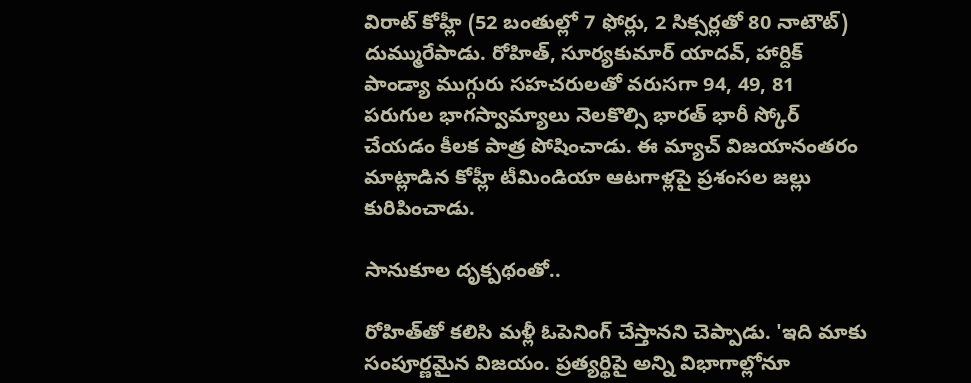విరాట్ కోహ్లీ (52 బంతుల్లో 7 ఫోర్లు, 2 సిక్సర్లతో 80 నాటౌట్‌) దుమ్మురేపాడు. రోహిత్, సూర్యకుమార్ యాదవ్, హార్దిక్ పాండ్యా ముగ్గురు సహచరులతో వరుసగా 94, 49, 81 పరుగుల భాగస్వామ్యాలు నెలకొల్సి భారత్ భారీ స్కోర్ చేయడం కీలక పాత్ర పోషించాడు. ఈ మ్యాచ్ విజయానంతరం మాట్లాడిన కోహ్లీ టీమిండియా ఆటగాళ్లపై ప్రశంసల జల్లు కురిపించాడు.

సానుకూల దృక్పథంతో..

రోహిత్‌తో కలిసి మళ్లీ ఓపెనింగ్‌ చేస్తానని చెప్పాడు. 'ఇది మాకు సంపూర్ణమైన విజయం. ప్రత్యర్థిపై అన్ని విభాగాల్లోనూ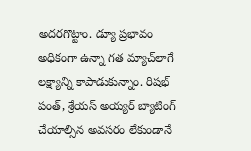అదరగొట్టాం. డ్యూ ప్రభావం అధికంగా ఉన్నా గత మ్యాచ్‌లాగే లక్ష్యాన్ని కాపాడుకున్నాం. రిషభ్ పంత్‌, శ్రేయస్‌ అయ్యర్ బ్యాటింగ్‌ చేయాల్సిన అవసరం లేకుండానే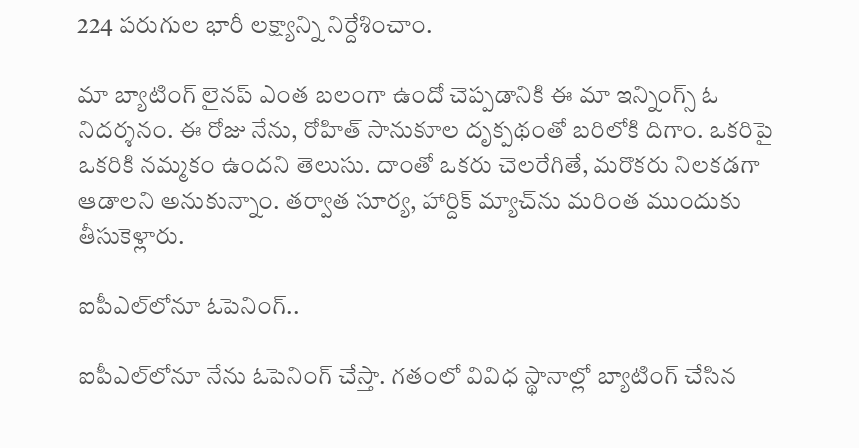224 పరుగుల భారీ లక్ష్యాన్ని నిర్దేశించాం.

మా బ్యాటింగ్‌ లైనప్‌ ఎంత బలంగా ఉందో చెప్పడానికి ఈ మా ఇన్నింగ్స్ ఓ నిదర్శనం. ఈ రోజు నేను, రోహిత్‌ సానుకూల దృక్పథంతో బరిలోకి దిగాం. ఒకరిపై ఒకరికి నమ్మకం ఉందని తెలుసు. దాంతో ఒకరు చెలరేగితే, మరొకరు నిలకడగా ఆడాలని అనుకున్నాం. తర్వాత సూర్య, హార్దిక్‌ మ్యాచ్‌ను మరింత ముందుకు తీసుకెళ్లారు.

ఐపీఎల్‌లోనూ ఓపెనింగ్..

ఐపీఎల్‌లోనూ నేను ఓపెనింగ్‌ చేస్తా. గతంలో వివిధ స్థానాల్లో బ్యాటింగ్‌ చేసిన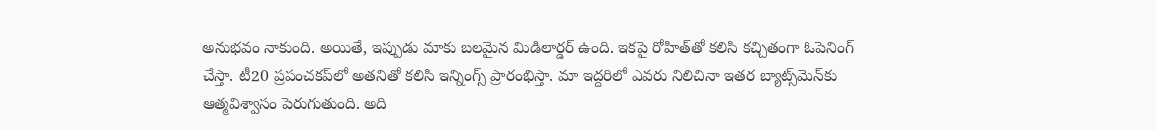అనుభవం నాకుంది. అయితే, ఇప్పుడు మాకు బలమైన మిడిలార్డర్‌ ఉంది. ఇకపై రోహిత్‌తో కలిసి కచ్చితంగా ఓపెనింగ్ చేస్తా. టీ20 ప్రపంచకప్‌లో అతనితో కలిసి ఇన్నింగ్స్ ప్రారంభిస్తా. మా ఇద్దరిలో ఎవరు నిలిచినా ఇతర బ్యాట్స్‌మెన్‌కు ఆత్మవిశ్వాసం పెరుగుతుంది. అది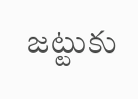జట్టుకు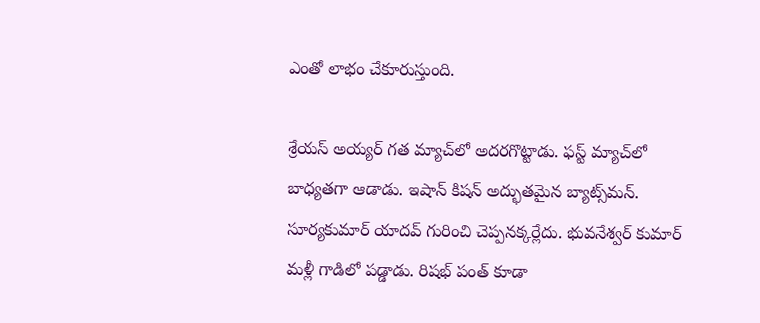ఎంతో లాభం చేకూరుస్తుంది.

శ్రేయస్‌ అయ్యర్ గత మ్యాచ్‌లో అదరగొట్టాడు. ఫస్ట్ మ్యాచ్‌లో బాధ్యతగా ఆడాడు. ఇషాన్‌ కిషన్ అద్భుతమైన బ్యాట్స్‌మన్‌. సూర్యకుమార్ యాదవ్ గురించి చెప్పనక్కర్లేదు. భువనేశ్వర్‌ కుమార్ మళ్లీ గాడిలో పడ్డాడు. రిషభ్ పంత్‌ కూడా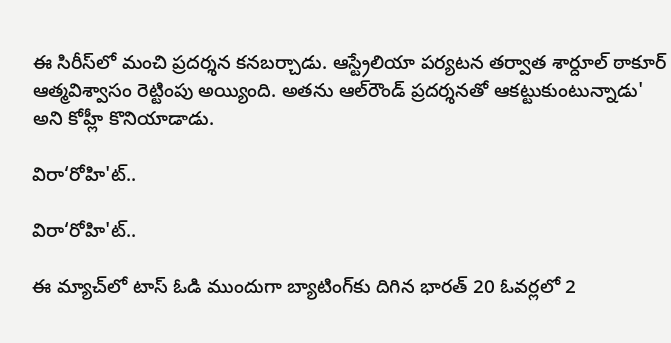ఈ సిరీస్‌లో మంచి ప్రదర్శన కనబర్చాడు. ఆస్ట్రేలియా పర్యటన తర్వాత శార్దూల్ ఠాకూర్ ఆత్మవిశ్వాసం రెట్టింపు అయ్యింది. అతను ఆల్‌రౌండ్‌ ప్రదర్శనతో ఆకట్టుకుంటున్నాడు' అని కోహ్లీ కొనియాడాడు.

విరా‘రోహి'ట్..

విరా‘రోహి'ట్..

ఈ మ్యాచ్‌లో టాస్‌ ఓడి ముందుగా బ్యాటింగ్‌కు దిగిన భారత్‌ 20 ఓవర్లలో 2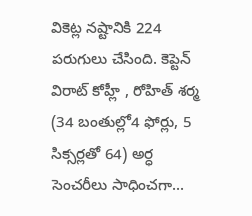వికెట్ల నష్టానికి 224 పరుగులు చేసింది. కెప్టెన్‌ విరాట్‌ కోహ్లీ , రోహిత్‌ శర్మ (34 బంతుల్లో4 ఫోర్లు, 5 సిక్సర్లతో 64) అర్ధ సెంచరీలు సాధించగా...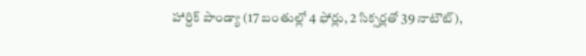హార్దిక్‌ పాండ్యా (17 బంతుల్లో 4 ఫోర్లు, 2 సిక్సర్లతో 39 నాటౌట్‌),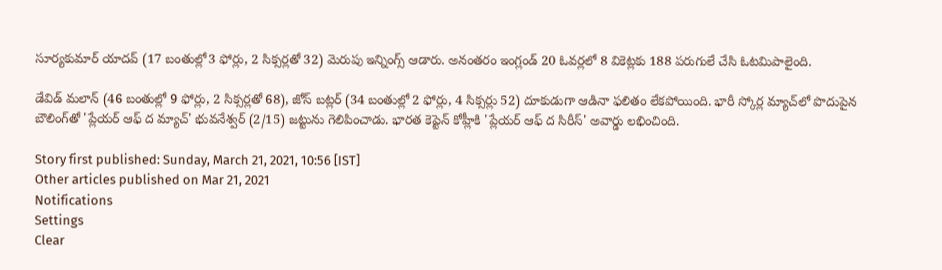సూర్యకుమార్‌ యాదవ్‌ (17 బంతుల్లో3 ఫోర్లు, 2 సిక్సర్లతో 32) మెరుపు ఇన్నింగ్స్‌ ఆడారు. అనంతరం ఇంగ్లండ్‌ 20 ఓవర్లలో 8 వికెట్లకు 188 పరుగులే చేసి ఓటమిపాలైంది.

డేవిడ్‌ మలాన్‌ (46 బంతుల్లో 9 ఫోర్లు, 2 సిక్సర్లతో 68), జోస్‌ బట్లర్‌ (34 బంతుల్లో 2 ఫోర్లు, 4 సిక్సర్లు 52) దూకుడుగా ఆడినా ఫలితం లేకపోయింది. భారీ స్కోర్ల మ్యాచ్‌లో పొదుపైన బౌలింగ్‌తో 'ప్లేయర్‌ ఆఫ్‌ ద మ్యాచ్‌' భువనేశ్వర్‌ (2/15) జట్టును గెలిపించాడు. భారత కెప్టెన్‌ కోహ్లీకి 'ప్లేయర్‌ ఆఫ్‌ ద సిరీస్‌' అవార్డు లభించింది.

Story first published: Sunday, March 21, 2021, 10:56 [IST]
Other articles published on Mar 21, 2021
Notifications
Settings
Clear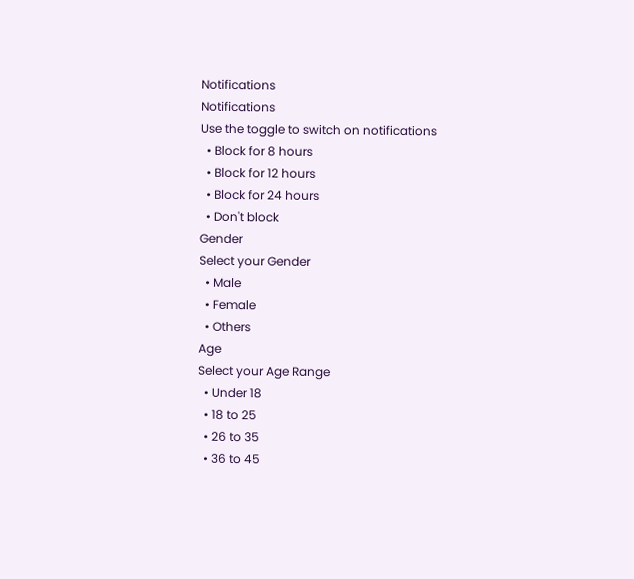Notifications
Notifications
Use the toggle to switch on notifications
  • Block for 8 hours
  • Block for 12 hours
  • Block for 24 hours
  • Don't block
Gender
Select your Gender
  • Male
  • Female
  • Others
Age
Select your Age Range
  • Under 18
  • 18 to 25
  • 26 to 35
  • 36 to 45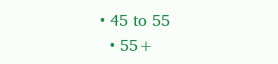• 45 to 55
  • 55+